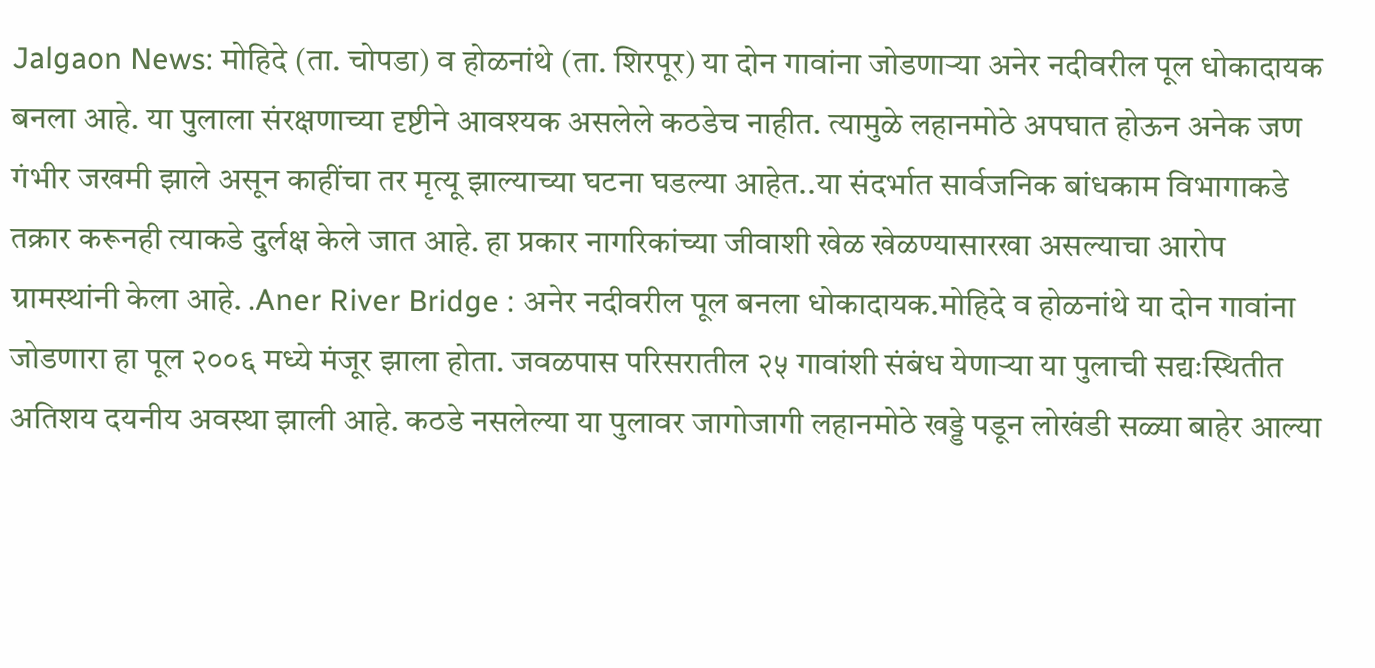Jalgaon News: मोहिदे (ता. चोपडा) व होळनांथे (ता. शिरपूर) या दोन गावांना जोडणाऱ्या अनेर नदीवरील पूल धोकादायक बनला आहे. या पुलाला संरक्षणाच्या दृष्टीने आवश्यक असलेले कठडेच नाहीत. त्यामुळे लहानमोठे अपघात होऊन अनेक जण गंभीर जखमी झाले असून काहींचा तर मृत्यू झाल्याच्या घटना घडल्या आहेत..या संदर्भात सार्वजनिक बांधकाम विभागाकडे तक्रार करूनही त्याकडे दुर्लक्ष केले जात आहे. हा प्रकार नागरिकांच्या जीवाशी खेळ खेळण्यासारखा असल्याचा आरोप ग्रामस्थांनी केला आहे. .Aner River Bridge : अनेर नदीवरील पूल बनला धोकादायक.मोहिदे व होळनांथे या दोन गावांना जोडणारा हा पूल २००६ मध्ये मंजूर झाला होता. जवळपास परिसरातील २५ गावांशी संबंध येणाऱ्या या पुलाची सद्यःस्थितीत अतिशय दयनीय अवस्था झाली आहे. कठडे नसलेल्या या पुलावर जागोजागी लहानमोठे खड्डे पडून लोखंडी सळ्या बाहेर आल्या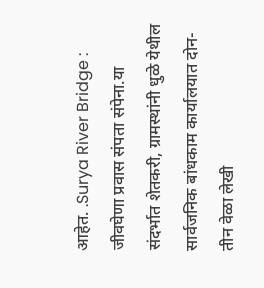आहेत. .Surya River Bridge : जीवघेणा प्रवास संपता संपेना.या संदर्भात शेतकरी, ग्रामस्थांनी धुळे येथील सार्वजनिक बांधकाम कार्यालयात दोन-तीन वेळा लेखी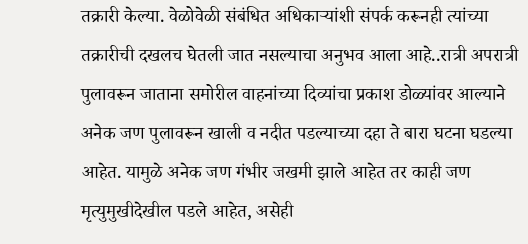तक्रारी केल्या. वेळोवेळी संबंधित अधिकाऱ्यांशी संपर्क करूनही त्यांच्या तक्रारीची दखलच घेतली जात नसल्याचा अनुभव आला आहे..रात्री अपरात्री पुलावरून जाताना समोरील वाहनांच्या दिव्यांचा प्रकाश डोळ्यांवर आल्याने अनेक जण पुलावरून खाली व नदीत पडल्याच्या दहा ते बारा घटना घडल्या आहेत. यामुळे अनेक जण गंभीर जखमी झाले आहेत तर काही जण मृत्युमुखीदेखील पडले आहेत, असेही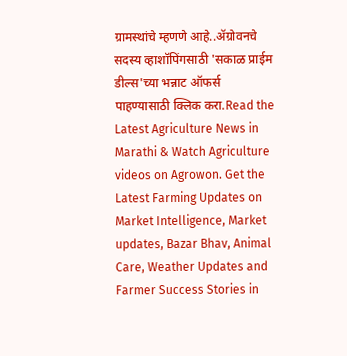ग्रामस्थांचे म्हणणे आहे..ॲग्रोवनचे सदस्य व्हाशॉपिंगसाठी 'सकाळ प्राईम डील्स'च्या भन्नाट ऑफर्स पाहण्यासाठी क्लिक करा.Read the Latest Agriculture News in Marathi & Watch Agriculture videos on Agrowon. Get the Latest Farming Updates on Market Intelligence, Market updates, Bazar Bhav, Animal Care, Weather Updates and Farmer Success Stories in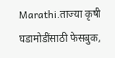Marathi.ताज्या कृषी घडामोडींसाठी फेसबुक,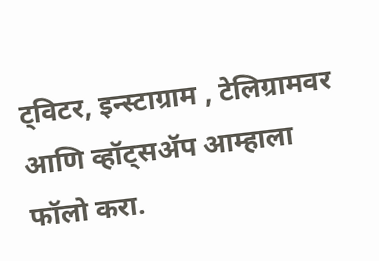ट्विटर, इन्स्टाग्राम , टेलिग्रामवर आणि व्हॉट्सॲप आम्हाला फॉलो करा.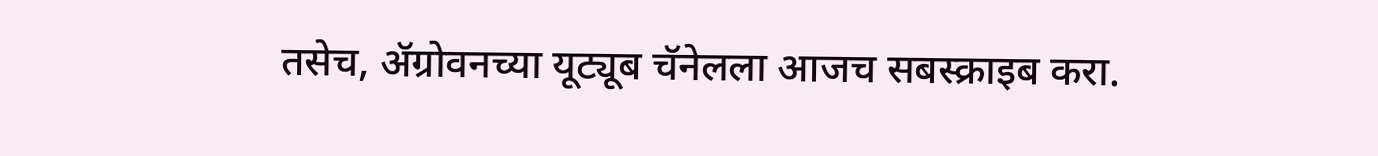तसेच, ॲग्रोवनच्या यूट्यूब चॅनेलला आजच सबस्क्राइब करा.